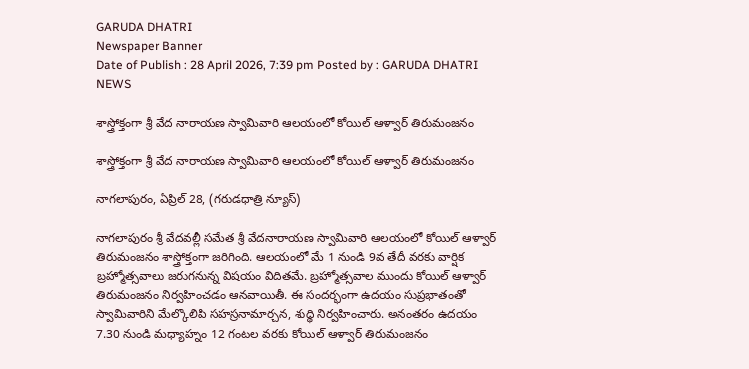GARUDA DHATRI
Newspaper Banner
Date of Publish : 28 April 2026, 7:39 pm Posted by : GARUDA DHATRI NEWS

శాస్త్రోక్తంగా శ్రీ వేద నారాయ‌ణ స్వామివారి ఆల‌యంలో కోయిల్ ఆళ్వార్ తిరుమంజ‌నం

శాస్త్రోక్తంగా శ్రీ వేద నారాయ‌ణ స్వామివారి ఆల‌యంలో కోయిల్ ఆళ్వార్ తిరుమంజ‌నం

నాగలాపురం, ఏప్రిల్ 28, (గరుడధాత్రి న్యూస్)

నాగలాపురం శ్రీ వేదవల్లీ సమేత శ్రీ వేదనారాయణ స్వామివారి ఆల‌యంలో కోయిల్ ఆళ్వార్ తిరుమంజ‌నం శాస్త్రోక్తంగా జరిగింది. ఆలయంలో మే 1 నుండి 9వ తేదీ వరకు వార్షిక బ్రహ్మోత్సవాలు జరుగనున్న విషయం విదితమే. బ్రహ్మోత్సవాల ముందు కోయిల్‌ ఆళ్వార్‌ తిరుమంజనం నిర్వహించడం ఆనవాయితీ. ఈ సంద‌ర్భంగా ఉదయం సుప్రభాతంతో స్వామివారిని మేల్కొలిపి సహస్రనామార్చ‌న, శుధ్ధి నిర్వహించారు. అనంతరం ఉదయం 7.30 నుండి మధ్యాహ్నం 12 గంటల‌ వరకు కోయిల్‌ ఆళ్వార్‌ తిరుమంజనం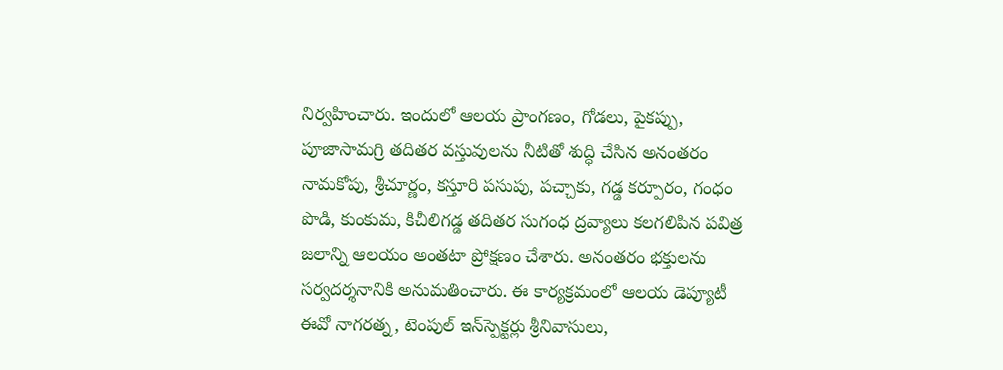నిర్వహించారు. ఇందులో ఆలయ ప్రాంగణం, గోడలు, పైకప్పు, పూజాసామగ్రి తదితర వస్తువులను నీటితో శుద్ధి చేసిన అనంతరం నామకోపు, శ్రీచూర్ణం, కస్తూరి పసుపు, పచ్చాకు, గడ్డ కర్పూరం, గంధం పొడి, కుంకుమ, కిచీలిగడ్డ తదితర సుగంధ ద్రవ్యాలు కలగలిపిన పవిత్ర జలాన్ని ఆలయం అంతటా ప్రోక్షణం చేశారు. అనంతరం భక్తులను సర్వదర్శనానికి అనుమతించారు. ఈ కార్యక్రమంలో ఆలయ డెప్యూటీ ఈవో నాగ‌ర‌త్న‌, టెంపుల్ ఇన్‌స్పెక్ట‌ర్లు శ్రీ‌నివాసులు,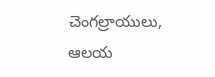చెంగ‌ల్రాయులు, ఆల‌య‌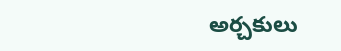అర్చకులు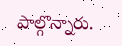పాల్గొన్నారు.